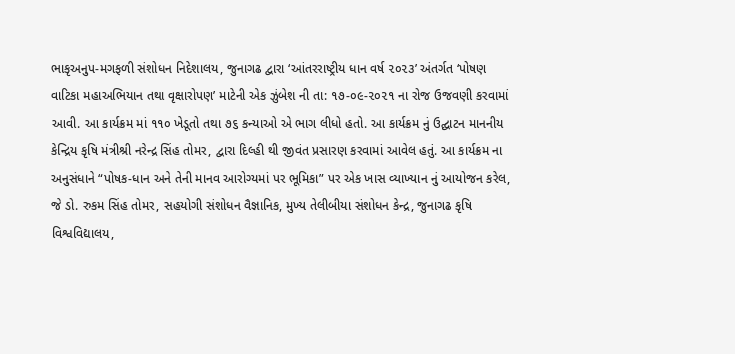ભાકૃઅનુપ-મગફળી સંશોધન નિદેશાલય, જુનાગઢ દ્વારા ‘આંતરરાષ્ટ્રીય ધાન વર્ષ ૨૦૨૩’ અંતર્ગત ‘પોષણ વાટિકા મહાઅભિયાન તથા વૃક્ષારોપણ’ માટેની એક ઝુંબેશ ની તા: ૧૭-૦૯-૨૦૨૧ ના રોજ ઉજવણી કરવામાં આવી. આ કાર્યક્રમ માં ૧૧૦ ખેડૂતો તથા ૭૬ કન્યાઓ એ ભાગ લીધો હતો. આ કાર્યક્રમ નું ઉદ્ઘાટન માનનીય કેન્દ્રિય કૃષિ મંત્રીશ્રી નરેન્દ્ર સિંહ તોમર, દ્વારા દિલ્હી થી જીવંત પ્રસારણ કરવામાં આવેલ હતું. આ કાર્યક્રમ ના અનુસંધાને “પોષક-ધાન અને તેની માનવ આરોગ્યમાં પર ભૂમિકા” પર એક ખાસ વ્યાખ્યાન નું આયોજન કરેલ, જે ડો. રુકમ સિંહ તોમર, સહયોગી સંશોધન વૈજ્ઞાનિક, મુખ્ય તેલીબીયા સંશોધન કેન્દ્ર, જુનાગઢ કૃષિ વિશ્વવિદ્યાલય,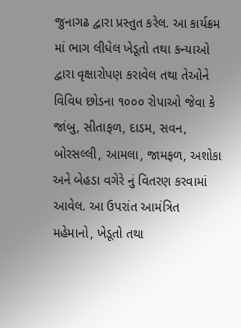જુનાગઢ દ્વારા પ્રસ્તુત કરેલ. આ કાર્યક્રમ માં ભાગ લીધેલ ખેડૂતો તથા કન્યાઓ દ્વારા વૃક્ષારોપણ કરાવેલ તથા તેઓને વિવિધ છોડના ૧૦૦૦ રોપાઓ જેવા કે જાંબુ, સીતાફળ, દાડમ, સવન, બોરસલ્લી, આમલા, જામફળ, અશોકા અને બેહડા વગેરે નું વિતરણ કરવામાં આવેલ. આ ઉપરાંત આમંત્રિત મહેમાનો, ખેડૂતો તથા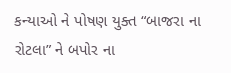કન્યાઓ ને પોષણ યુક્ત “બાજરા ના રોટલા” ને બપોર ના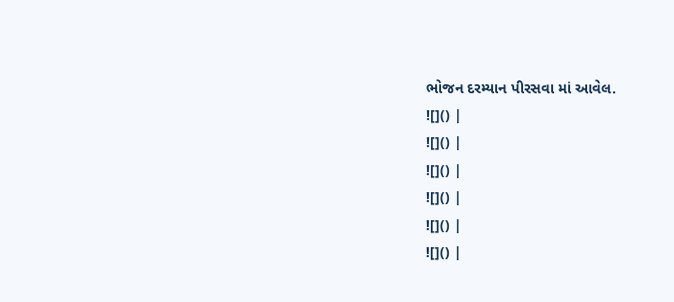ભોજન દરમ્યાન પીરસવા માં આવેલ.
![]() |
![]() |
![]() |
![]() |
![]() |
![]() |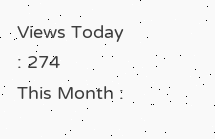Views Today : 274
This Month :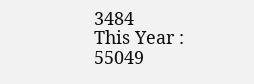3484
This Year : 55049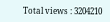Total views : 3204210